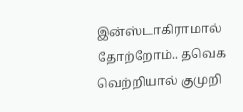இன்ஸ்டாகிராமால் தோற்றோம்.. தவெக வெற்றியால் குமுறி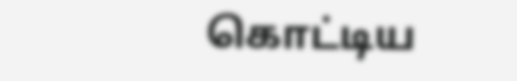கொட்டிய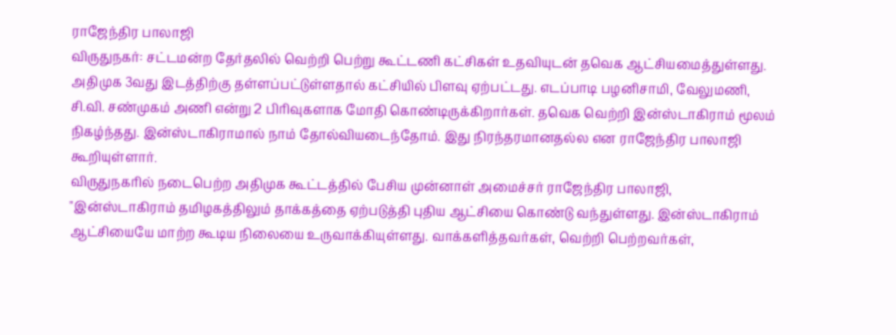ராஜேந்திர பாலாஜி
விருதுநகர்: சட்டமன்ற தேர்தலில் வெற்றி பெற்று கூட்டணி கட்சிகள் உதவியுடன் தவெக ஆட்சியமைத்துள்ளது. அதிமுக 3வது இடத்திற்கு தள்ளப்பட்டுள்ளதால் கட்சியில் பிளவு ஏற்பட்டது. எடப்பாடி பழனிசாமி, வேலுமணி, சி.வி. சண்முகம் அணி என்று 2 பிரிவுகளாக மோதி கொண்டிருக்கிறார்கள். தவெக வெற்றி இன்ஸ்டாகிராம் மூலம் நிகழ்ந்தது. இன்ஸ்டாகிராமால் நாம் தோல்வியடைந்தோம். இது நிரந்தரமானதல்ல என ராஜேந்திர பாலாஜி கூறியுள்ளார்.
விருதுநகரில் நடைபெற்ற அதிமுக கூட்டத்தில் பேசிய முன்னாள் அமைச்சர் ராஜேந்திர பாலாஜி, "இன்ஸ்டாகிராம் தமிழகத்திலும் தாக்கத்தை ஏற்படுத்தி புதிய ஆட்சியை கொண்டு வந்துள்ளது. இன்ஸ்டாகிராம் ஆட்சியையே மாற்ற கூடிய நிலையை உருவாக்கியுள்ளது. வாக்களித்தவர்கள், வெற்றி பெற்றவர்கள்,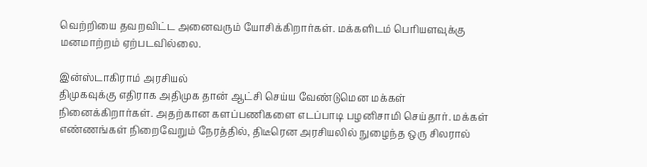வெற்றியை தவறவிட்ட அனைவரும் யோசிக்கிறார்கள். மக்களிடம் பெரியளவுக்கு மனமாற்றம் ஏற்படவில்லை.

இன்ஸ்டாகிராம் அரசியல்
திமுகவுக்கு எதிராக அதிமுக தான் ஆட்சி செய்ய வேண்டுமென மக்கள் நினைக்கிறார்கள். அதற்கான களப்பணிகளை எடப்பாடி பழனிசாமி செய்தார். மக்கள் எண்ணங்கள் நிறைவேறும் நேரத்தில், திடீரென அரசியலில் நுழைந்த ஒரு சிலரால்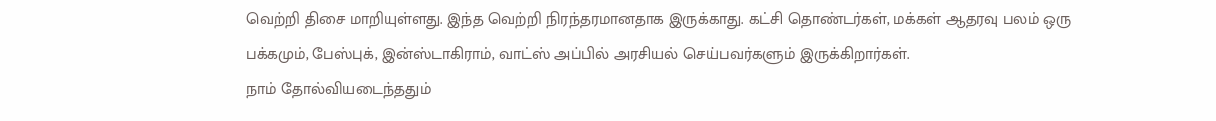வெற்றி திசை மாறியுள்ளது. இந்த வெற்றி நிரந்தரமானதாக இருக்காது. கட்சி தொண்டர்கள், மக்கள் ஆதரவு பலம் ஒரு பக்கமும், பேஸ்புக், இன்ஸ்டாகிராம், வாட்ஸ் அப்பில் அரசியல் செய்பவர்களும் இருக்கிறார்கள்.
நாம் தோல்வியடைந்ததும்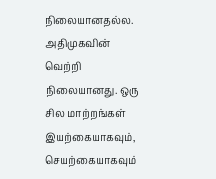நிலையானதல்ல. அதிமுகவின் வெற்றி நிலையானது. ஒரு சில மாற்றங்கள் இயற்கையாகவும், செயற்கையாகவும்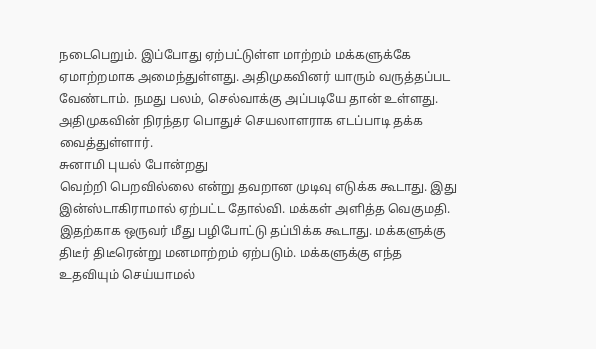நடைபெறும். இப்போது ஏற்பட்டுள்ள மாற்றம் மக்களுக்கே ஏமாற்றமாக அமைந்துள்ளது. அதிமுகவினர் யாரும் வருத்தப்பட வேண்டாம். நமது பலம், செல்வாக்கு அப்படியே தான் உள்ளது. அதிமுகவின் நிரந்தர பொதுச் செயலாளராக எடப்பாடி தக்க வைத்துள்ளார்.
சுனாமி புயல் போன்றது
வெற்றி பெறவில்லை என்று தவறான முடிவு எடுக்க கூடாது. இது இன்ஸ்டாகிராமால் ஏற்பட்ட தோல்வி. மக்கள் அளித்த வெகுமதி. இதற்காக ஒருவர் மீது பழிபோட்டு தப்பிக்க கூடாது. மக்களுக்கு திடீர் திடீரென்று மனமாற்றம் ஏற்படும். மக்களுக்கு எந்த உதவியும் செய்யாமல்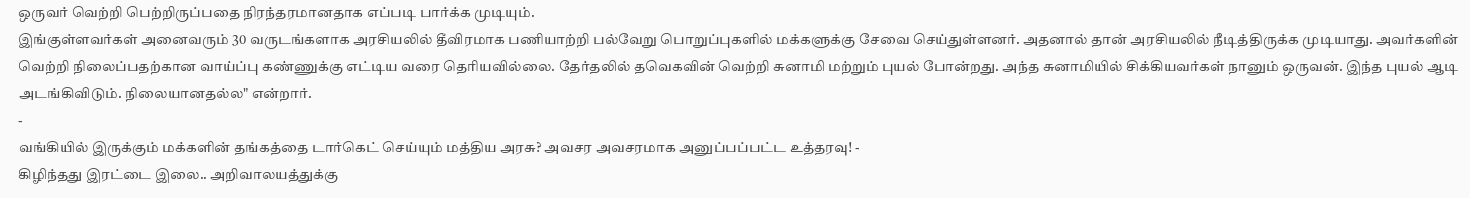ஒருவர் வெற்றி பெற்றிருப்பதை நிரந்தரமானதாக எப்படி பார்க்க முடியும்.
இங்குள்ளவர்கள் அனைவரும் 30 வருடங்களாக அரசியலில் தீவிரமாக பணியாற்றி பல்வேறு பொறுப்புகளில் மக்களுக்கு சேவை செய்துள்ளனர். அதனால் தான் அரசியலில் நீடித்திருக்க முடியாது. அவர்களின் வெற்றி நிலைப்பதற்கான வாய்ப்பு கண்ணுக்கு எட்டிய வரை தெரியவில்லை. தேர்தலில் தவெகவின் வெற்றி சுனாமி மற்றும் புயல் போன்றது. அந்த சுனாமியில் சிக்கியவர்கள் நானும் ஒருவன். இந்த புயல் ஆடி அடங்கிவிடும். நிலையானதல்ல" என்றார்.
-
வங்கியில் இருக்கும் மக்களின் தங்கத்தை டார்கெட் செய்யும் மத்திய அரசு? அவசர அவசரமாக அனுப்பப்பட்ட உத்தரவு! -
கிழிந்தது இரட்டை இலை.. அறிவாலயத்துக்கு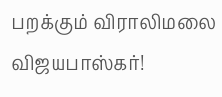பறக்கும் விராலிமலை விஜயபாஸ்கர்!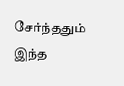சேர்ந்ததும் இந்த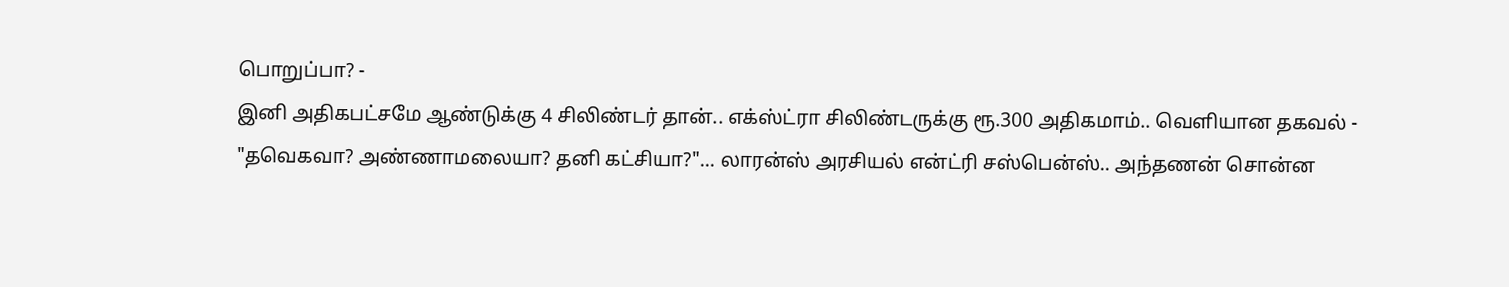பொறுப்பா? -
இனி அதிகபட்சமே ஆண்டுக்கு 4 சிலிண்டர் தான்.. எக்ஸ்ட்ரா சிலிண்டருக்கு ரூ.300 அதிகமாம்.. வெளியான தகவல் -
"தவெகவா? அண்ணாமலையா? தனி கட்சியா?"... லாரன்ஸ் அரசியல் என்ட்ரி சஸ்பென்ஸ்.. அந்தணன் சொன்ன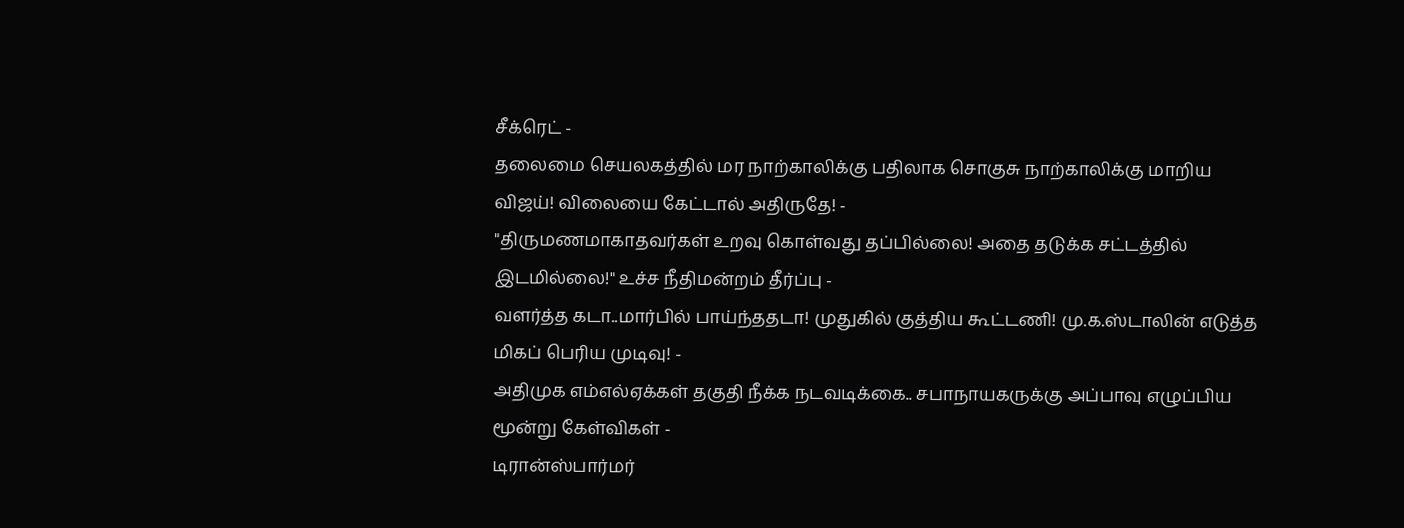சீக்ரெட் -
தலைமை செயலகத்தில் மர நாற்காலிக்கு பதிலாக சொகுசு நாற்காலிக்கு மாறிய விஜய்! விலையை கேட்டால் அதிருதே! -
"திருமணமாகாதவர்கள் உறவு கொள்வது தப்பில்லை! அதை தடுக்க சட்டத்தில் இடமில்லை!" உச்ச நீதிமன்றம் தீர்ப்பு -
வளர்த்த கடா..மார்பில் பாய்ந்ததடா! முதுகில் குத்திய கூட்டணி! மு.க.ஸ்டாலின் எடுத்த மிகப் பெரிய முடிவு! -
அதிமுக எம்எல்ஏக்கள் தகுதி நீக்க நடவடிக்கை.. சபாநாயகருக்கு அப்பாவு எழுப்பிய மூன்று கேள்விகள் -
டிரான்ஸ்பார்மர்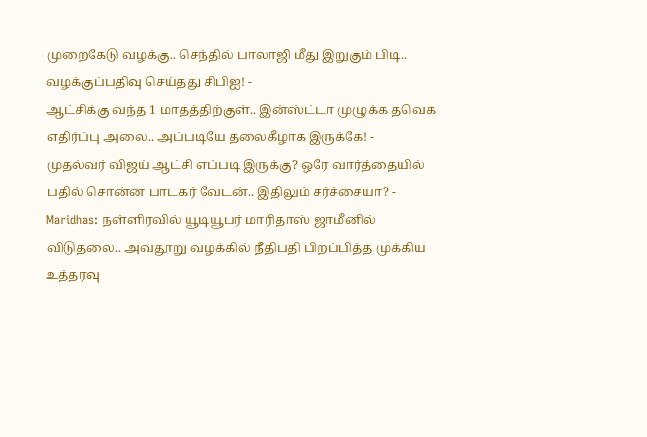முறைகேடு வழக்கு.. செந்தில் பாலாஜி மீது இறுகும் பிடி.. வழக்குப்பதிவு செய்தது சிபிஐ! -
ஆட்சிக்கு வந்த 1 மாதத்திற்குள்.. இன்ஸ்ட்டா முழுக்க தவெக எதிர்ப்பு அலை.. அப்படியே தலைகீழாக இருக்கே! -
முதல்வர் விஜய் ஆட்சி எப்படி இருக்கு? ஒரே வார்த்தையில் பதில் சொன்ன பாடகர் வேடன்.. இதிலும் சர்ச்சையா? -
Maridhas: நள்ளிரவில் யூடியூபர் மாரிதாஸ் ஜாமீனில் விடுதலை.. அவதூறு வழக்கில் நீதிபதி பிறப்பித்த முக்கிய உத்தரவு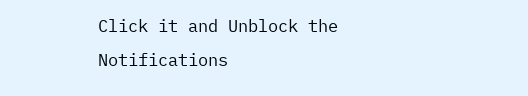Click it and Unblock the Notifications